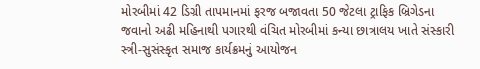મોરબીમાં 42 ડિગ્રી તાપમાનમાં ફરજ બજાવતા 50 જેટલા ટ્રાફિક બ્રિગેડના જવાનો અઢી મહિનાથી પગારથી વંચિત મોરબીમાં કન્યા છાત્રાલય ખાતે સંસ્કારી સ્ત્રી-સુસંસ્કૃત સમાજ કાર્યક્રમનું આયોજન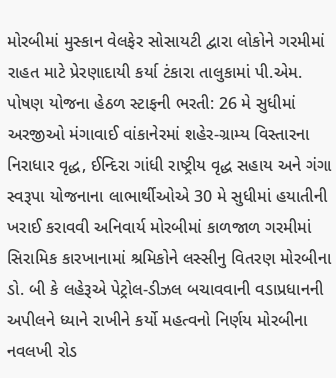મોરબીમાં મુસ્કાન વેલફેર સોસાયટી દ્વારા લોકોને ગરમીમાં રાહત માટે પ્રેરણાદાયી કર્યા ટંકારા તાલુકામાં પી.એમ. પોષણ યોજના હેઠળ સ્ટાફની ભરતી: 26 મે સુધીમાં અરજીઓ મંગાવાઈ વાંકાનેરમાં શહેર-ગ્રામ્ય વિસ્તારના નિરાધાર વૃદ્ધ, ઈન્દિરા ગાંધી રાષ્ટ્રીય વૃદ્ધ સહાય અને ગંગા સ્વરૂપા યોજનાના લાભાર્થીઓએ 30 મે સુધીમાં હયાતીની ખરાઈ કરાવવી અનિવાર્ય મોરબીમાં કાળજાળ ગરમીમાં સિરામિક કારખાનામાં શ્રમિકોને લસ્સીનુ વિતરણ મોરબીના ડો. બી કે લહેરૂએ પેટ્રોલ-ડીઝલ બચાવવાની વડાપ્રધાનની અપીલને ધ્યાને રાખીને કર્યો મહત્વનો નિર્ણય મોરબીના નવલખી રોડ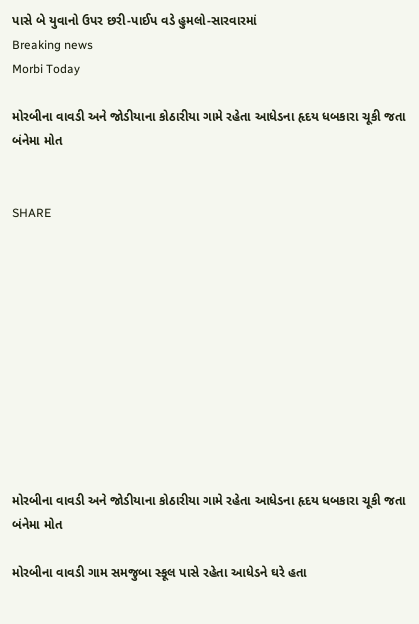પાસે બે યુવાનો ઉપર છરી-પાઈપ વડે હુમલો-સારવારમાં
Breaking news
Morbi Today

મોરબીના વાવડી અને જોડીયાના કોઠારીયા ગામે રહેતા આધેડના હૃદય ધબકારા ચૂકી જતા બંનેમા મોત


SHARE











મોરબીના વાવડી અને જોડીયાના કોઠારીયા ગામે રહેતા આધેડના હૃદય ધબકારા ચૂકી જતા બંનેમા મોત

મોરબીના વાવડી ગામ સમજુબા સ્કૂલ પાસે રહેતા આધેડને ઘરે હતા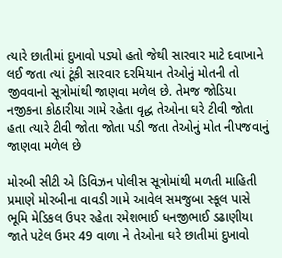ત્યારે છાતીમાં દુખાવો પડ્યો હતો જેથી સારવાર માટે દવાખાને લઈ જતા ત્યાં ટૂંકી સારવાર દરમિયાન તેઓનું મોતની તો જીવવાનો સૂત્રોમાંથી જાણવા મળેલ છે. તેમજ જોડિયા નજીકના કોઠારીયા ગામે રહેતા વૃદ્ધ તેઓના ઘરે ટીવી જોતા હતા ત્યારે ટીવી જોતા જોતા પડી જતા તેઓનું મોત નીપજવાનું જાણવા મળેલ છે

મોરબી સીટી એ ડિવિઝન પોલીસ સૂત્રોમાંથી મળતી માહિતી પ્રમાણે મોરબીના વાવડી ગામે આવેલ સમજુબા સ્કૂલ પાસે ભૂમિ મેડિકલ ઉપર રહેતા રમેશભાઈ ધનજીભાઈ ડઢાણીયા જાતે પટેલ ઉમર 49 વાળા ને તેઓના ઘરે છાતીમાં દુખાવો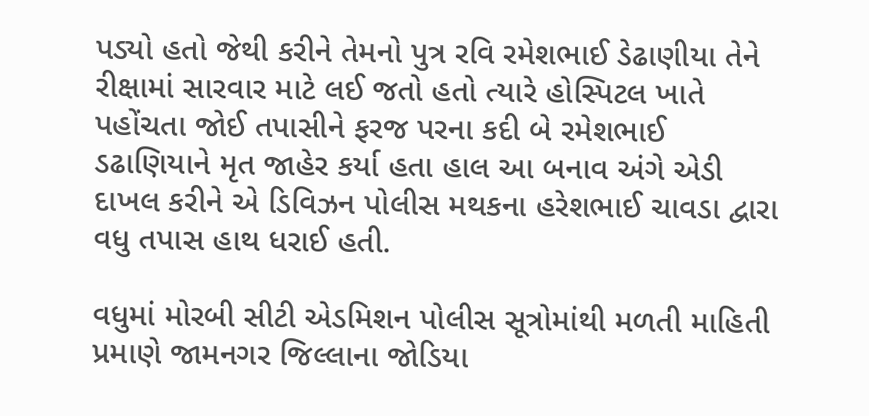પડ્યો હતો જેથી કરીને તેમનો પુત્ર રવિ રમેશભાઈ ડેઢાણીયા તેને રીક્ષામાં સારવાર માટે લઈ જતો હતો ત્યારે હોસ્પિટલ ખાતે પહોંચતા જોઈ તપાસીને ફરજ પરના કદી બે રમેશભાઈ ડઢાણિયાને મૃત જાહેર કર્યા હતા હાલ આ બનાવ અંગે એડી દાખલ કરીને એ ડિવિઝન પોલીસ મથકના હરેશભાઈ ચાવડા દ્વારા વધુ તપાસ હાથ ધરાઈ હતી.

વધુમાં મોરબી સીટી એડમિશન પોલીસ સૂત્રોમાંથી મળતી માહિતી પ્રમાણે જામનગર જિલ્લાના જોડિયા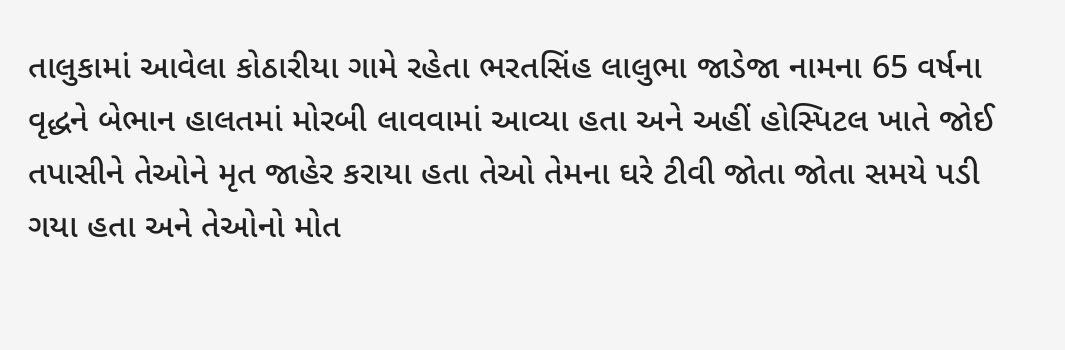તાલુકામાં આવેલા કોઠારીયા ગામે રહેતા ભરતસિંહ લાલુભા જાડેજા નામના 65 વર્ષના વૃદ્ધને બેભાન હાલતમાં મોરબી લાવવામાં આવ્યા હતા અને અહીં હોસ્પિટલ ખાતે જોઈ તપાસીને તેઓને મૃત જાહેર કરાયા હતા તેઓ તેમના ઘરે ટીવી જોતા જોતા સમયે પડી ગયા હતા અને તેઓનો મોત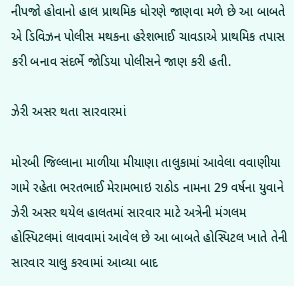નીપજો હોવાનો હાલ પ્રાથમિક ધોરણે જાણવા મળે છે આ બાબતે એ ડિવિઝન પોલીસ મથકના હરેશભાઈ ચાવડાએ પ્રાથમિક તપાસ કરી બનાવ સંદર્ભે જોડિયા પોલીસને જાણ કરી હતી.

ઝેરી અસર થતા સારવારમાં

મોરબી જિલ્લાના માળીયા મીયાણા તાલુકામાં આવેલા વવાણીયા ગામે રહેતા ભરતભાઈ મેરામભાઇ રાઠોડ નામના 29 વર્ષના યુવાને ઝેરી અસર થયેલ હાલતમાં સારવાર માટે અત્રેની મંગલમ હોસ્પિટલમાં લાવવામાં આવેલ છે આ બાબતે હોસ્પિટલ ખાતે તેની સારવાર ચાલુ કરવામાં આવ્યા બાદ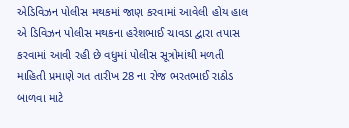એડિવિઝન પોલીસ મથકમાં જાણ કરવામાં આવેલી હોય હાલ એ ડિવિઝન પોલીસ મથકના હરેશભાઈ ચાવડા દ્વારા તપાસ કરવામાં આવી રહી છે વધુમાં પોલીસ સૂત્રોમાંથી મળતી માહિતી પ્રમાણે ગત તારીખ 28 ના રોજ ભરતભાઈ રાઠોડ બાળવા માટે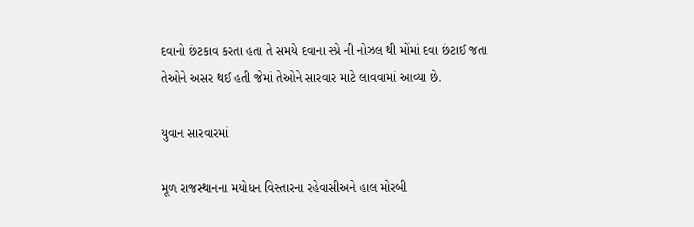દવાનો છંટકાવ કરતા હતા તે સમયે દવાના સ્પ્રે ની નોઝલ થી મોંમાં દવા છંટાઈ જતા તેઓને અસર થઈ હતી જેમાં તેઓને સારવાર માટે લાવવામાં આવ્યા છે.

યુવાન સારવારમાં

મૂળ રાજસ્થાનના મયોધન વિસ્તારના રહેવાસીઅને હાલ મોરબી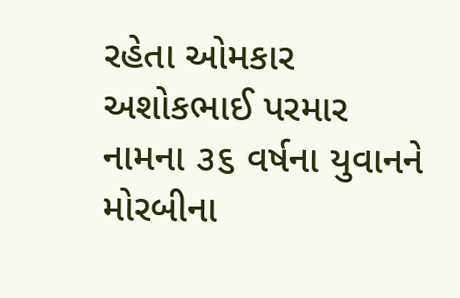રહેતા ઓમકાર અશોકભાઈ પરમાર નામના ૩૬ વર્ષના યુવાનને મોરબીના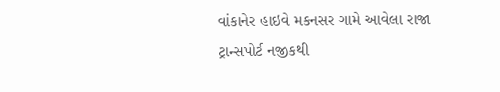વાંકાનેર હાઇવે મકનસર ગામે આવેલા રાજા ટ્રાન્સપોર્ટ નજીકથી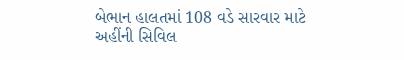બેભાન હાલતમાં 108 વડે સારવાર માટે અહીંની સિવિલ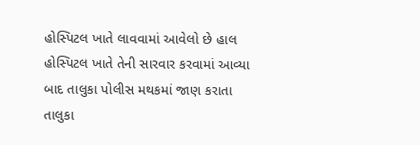હોસ્પિટલ ખાતે લાવવામાં આવેલો છે હાલ હોસ્પિટલ ખાતે તેની સારવાર કરવામાં આવ્યા બાદ તાલુકા પોલીસ મથકમાં જાણ કરાતા તાલુકા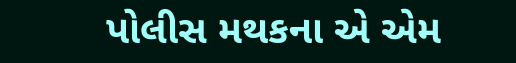પોલીસ મથકના એ એમ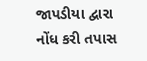જાપડીયા દ્વારા નોંધ કરી તપાસ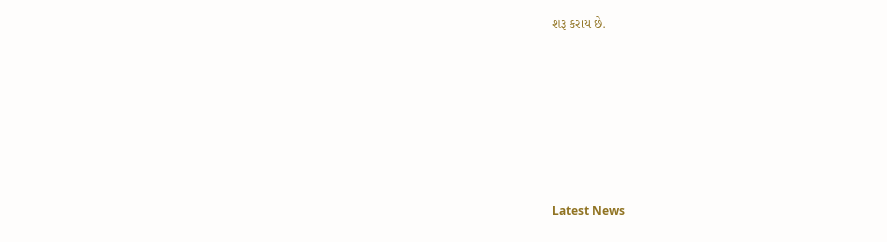શરૂ કરાય છે.






Latest News